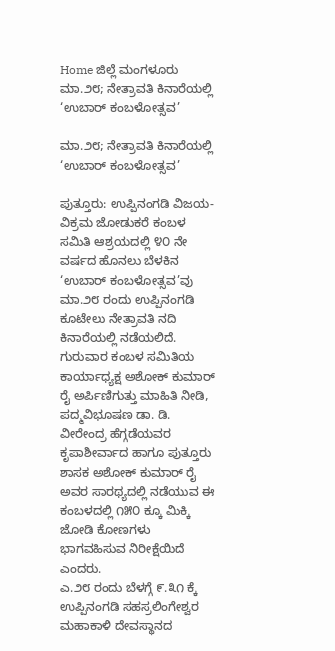Home ಜಿಲ್ಲೆ ಮಂಗಳೂರು ಮಾ.೨೮; ನೇತ್ರಾವತಿ ಕಿನಾರೆಯಲ್ಲಿ ‘ಉಬಾರ್ ಕಂಬಳೋತ್ಸವ’

ಮಾ.೨೮; ನೇತ್ರಾವತಿ ಕಿನಾರೆಯಲ್ಲಿ ‘ಉಬಾರ್ ಕಂಬಳೋತ್ಸವ’

ಪುತ್ತೂರು: ಉಪ್ಪಿನಂಗಡಿ ವಿಜಯ-ವಿಕ್ರಮ ಜೋಡುಕರೆ ಕಂಬಳ ಸಮಿತಿ ಆಶ್ರಯದಲ್ಲಿ ೪೦ ನೇ ವರ್ಷದ ಹೊನಲು ಬೆಳಕಿನ ‘ಉಬಾರ್ ಕಂಬಳೋತ್ಸವ’ವು ಮಾ.೨೮ ರಂದು ಉಪ್ಪಿನಂಗಡಿ ಕೂಟೇಲು ನೇತ್ರಾವತಿ ನದಿ ಕಿನಾರೆಯಲ್ಲಿ ನಡೆಯಲಿದೆ.
ಗುರುವಾರ ಕಂಬಳ ಸಮಿತಿಯ ಕಾರ್ಯಾಧ್ಯಕ್ಷ ಅಶೋಕ್ ಕುಮಾರ್ ರೈ ಅರ್ಪಿಣಿಗುತ್ತು ಮಾಹಿತಿ ನೀಡಿ, ಪದ್ಮವಿಭೂಷಣ ಡಾ. ಡಿ. ವೀರೇಂದ್ರ ಹೆಗ್ಗಡೆಯವರ ಕೃಪಾಶೀರ್ವಾದ ಹಾಗೂ ಪುತ್ತೂರು ಶಾಸಕ ಅಶೋಕ್ ಕುಮಾರ್ ರೈ ಅವರ ಸಾರಥ್ಯದಲ್ಲಿ ನಡೆಯುವ ಈ ಕಂಬಳದಲ್ಲಿ ೧೫೦ ಕ್ಕೂ ಮಿಕ್ಕಿ ಜೋಡಿ ಕೋಣಗಳು ಭಾಗವಹಿಸುವ ನಿರೀಕ್ಷೆಯಿದೆ ಎಂದರು.
ಎ.೨೮ ರಂದು ಬೆಳಗ್ಗೆ ೯.೩೧ ಕ್ಕೆ ಉಪ್ಪಿನಂಗಡಿ ಸಹಸ್ರಲಿಂಗೇಶ್ವರ ಮಹಾಕಾಳಿ ದೇವಸ್ಥಾನದ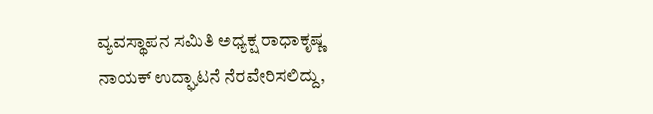ವ್ಯವಸ್ಥಾಪನ ಸಮಿತಿ ಅಧ್ಯಕ್ಷ ರಾಧಾಕೃಷ್ಣ ನಾಯಕ್ ಉದ್ಘಾಟನೆ ನೆರವೇರಿಸಲಿದ್ದು,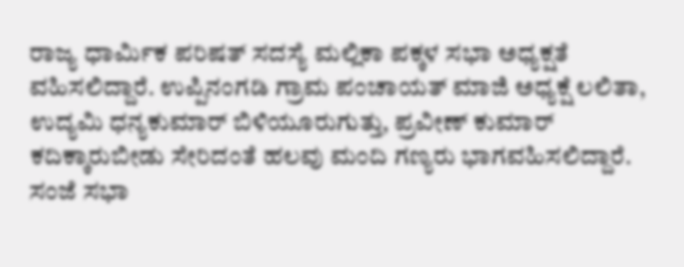ರಾಜ್ಯ ಧಾರ್ಮಿಕ ಪರಿಷತ್ ಸದಸ್ಯೆ ಮಲ್ಲಿಕಾ ಪಕ್ಕಳ ಸಭಾ ಅಧ್ಯಕ್ಷತೆ ವಹಿಸಲಿದ್ದಾರೆ. ಉಪ್ಪಿನಂಗಡಿ ಗ್ರಾಮ ಪಂಚಾಯತ್ ಮಾಜಿ ಅಧ್ಯಕ್ಷೆ ಲಲಿತಾ, ಉದ್ಯಮಿ ಧನ್ಯಕುಮಾರ್ ಬಿಳಿಯೂರುಗುತ್ತು, ಪ್ರವೀಣ್ ಕುಮಾರ್ ಕದಿಕ್ಕಾರುಬೀಡು ಸೇರಿದಂತೆ ಹಲವು ಮಂದಿ ಗಣ್ಯರು ಭಾಗವಹಿಸಲಿದ್ದಾರೆ.
ಸಂಜೆ ಸಭಾ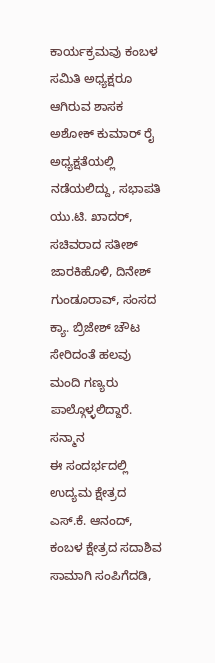ಕಾರ್ಯಕ್ರಮವು ಕಂಬಳ ಸಮಿತಿ ಅಧ್ಯಕ್ಷರೂ ಆಗಿರುವ ಶಾಸಕ ಅಶೋಕ್ ಕುಮಾರ್ ರೈ ಅಧ್ಯಕ್ಷತೆಯಲ್ಲಿ ನಡೆಯಲಿದ್ದು, ಸಭಾಪತಿ ಯು.ಟಿ. ಖಾದರ್, ಸಚಿವರಾದ ಸತೀಶ್ ಜಾರಕಿಹೊಳಿ, ದಿನೇಶ್ ಗುಂಡೂರಾವ್, ಸಂಸದ ಕ್ಯಾ. ಬ್ರಿಜೇಶ್ ಚೌಟ ಸೇರಿದಂತೆ ಹಲವು ಮಂದಿ ಗಣ್ಯರು ಪಾಲ್ಗೊಳ್ಳಲಿದ್ದಾರೆ.
ಸನ್ಮಾನ
ಈ ಸಂದರ್ಭದಲ್ಲಿ ಉದ್ಯಮ ಕ್ಷೇತ್ರದ ಎಸ್.ಕೆ. ಆನಂದ್, ಕಂಬಳ ಕ್ಷೇತ್ರದ ಸದಾಶಿವ ಸಾಮಾಗಿ ಸಂಪಿಗೆದಡಿ,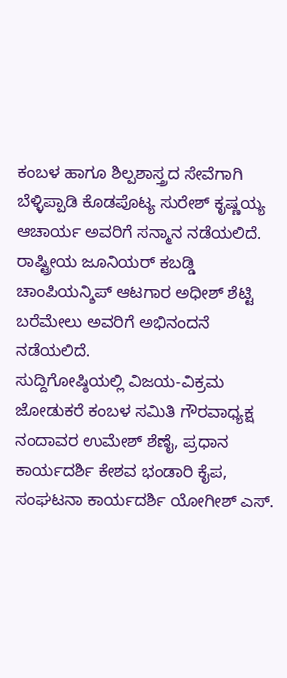ಕಂಬಳ ಹಾಗೂ ಶಿಲ್ಪಶಾಸ್ತ್ರದ ಸೇವೆಗಾಗಿ ಬೆಳ್ಳಿಪ್ಪಾಡಿ ಕೊಡಪೊಟ್ಯ ಸುರೇಶ್ ಕೃಷ್ಣಯ್ಯ ಆಚಾರ್ಯ ಅವರಿಗೆ ಸನ್ಮಾನ ನಡೆಯಲಿದೆ. ರಾಷ್ಟ್ರೀಯ ಜೂನಿಯರ್ ಕಬಡ್ಡಿ ಚಾಂಪಿಯನ್ಶಿಪ್ ಆಟಗಾರ ಅಧೀಶ್ ಶೆಟ್ಟಿ ಬರೆಮೇಲು ಅವರಿಗೆ ಅಭಿನಂದನೆ ನಡೆಯಲಿದೆ.
ಸುದ್ದಿಗೋಷ್ಠಿಯಲ್ಲಿ ವಿಜಯ-ವಿಕ್ರಮ ಜೋಡುಕರೆ ಕಂಬಳ ಸಮಿತಿ ಗೌರವಾಧ್ಯಕ್ಷ ನಂದಾವರ ಉಮೇಶ್ ಶೆಣೈ, ಪ್ರಧಾನ ಕಾರ್ಯದರ್ಶಿ ಕೇಶವ ಭಂಡಾರಿ ಕೈಪ, ಸಂಘಟನಾ ಕಾರ್ಯದರ್ಶಿ ಯೋಗೀಶ್ ಎಸ್.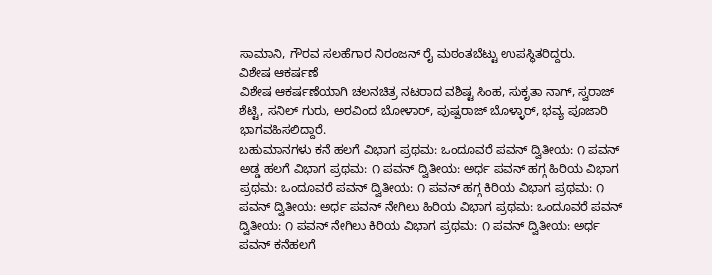ಸಾಮಾನಿ, ಗೌರವ ಸಲಹೆಗಾರ ನಿರಂಜನ್ ರೈ ಮಠಂತಬೆಟ್ಟು ಉಪಸ್ಥಿತರಿದ್ದರು.
ವಿಶೇಷ ಆಕರ್ಷಣೆ
ವಿಶೇಷ ಆಕರ್ಷಣೆಯಾಗಿ ಚಲನಚಿತ್ರ ನಟರಾದ ವಶಿಷ್ಟ ಸಿಂಹ, ಸುಕೃತಾ ನಾಗ್, ಸ್ವರಾಜ್ ಶೆಟ್ಟಿ, ಸನಿಲ್ ಗುರು, ಅರವಿಂದ ಬೋಳಾರ್, ಪುಷ್ಪರಾಜ್ ಬೊಳ್ಳಾರ್, ಭವ್ಯ ಪೂಜಾರಿ ಭಾಗವಹಿಸಲಿದ್ದಾರೆ.
ಬಹುಮಾನಗಳು ಕನೆ ಹಲಗೆ ವಿಭಾಗ ಪ್ರಥಮ: ಒಂದೂವರೆ ಪವನ್ ದ್ವಿತೀಯ: ೧ ಪವನ್ ಅಡ್ಡ ಹಲಗೆ ವಿಭಾಗ ಪ್ರಥಮ: ೧ ಪವನ್ ದ್ವಿತೀಯ: ಅರ್ಧ ಪವನ್ ಹಗ್ಗ ಹಿರಿಯ ವಿಭಾಗ ಪ್ರಥಮ: ಒಂದೂವರೆ ಪವನ್ ದ್ವಿತೀಯ: ೧ ಪವನ್ ಹಗ್ಗ ಕಿರಿಯ ವಿಭಾಗ ಪ್ರಥಮ: ೧ ಪವನ್ ದ್ವಿತೀಯ: ಅರ್ಧ ಪವನ್ ನೇಗಿಲು ಹಿರಿಯ ವಿಭಾಗ ಪ್ರಥಮ: ಒಂದೂವರೆ ಪವನ್ ದ್ವಿತೀಯ: ೧ ಪವನ್ ನೇಗಿಲು ಕಿರಿಯ ವಿಭಾಗ ಪ್ರಥಮ: ೧ ಪವನ್ ದ್ವಿತೀಯ: ಅರ್ಧ ಪವನ್ ಕನೆಹಲಗೆ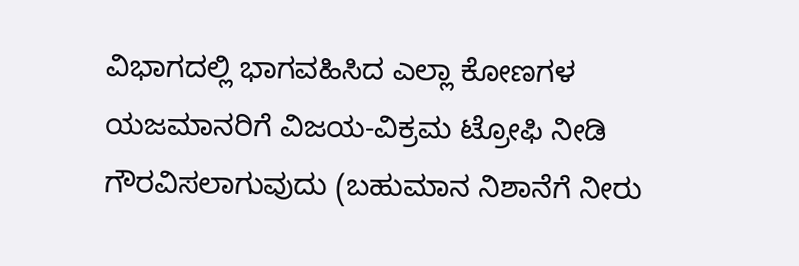ವಿಭಾಗದಲ್ಲಿ ಭಾಗವಹಿಸಿದ ಎಲ್ಲಾ ಕೋಣಗಳ ಯಜಮಾನರಿಗೆ ವಿಜಯ-ವಿಕ್ರಮ ಟ್ರೋಫಿ ನೀಡಿ ಗೌರವಿಸಲಾಗುವುದು (ಬಹುಮಾನ ನಿಶಾನೆಗೆ ನೀರು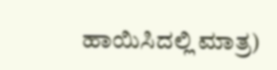ಹಾಯಿಸಿದಲ್ಲಿ ಮಾತ್ರ)